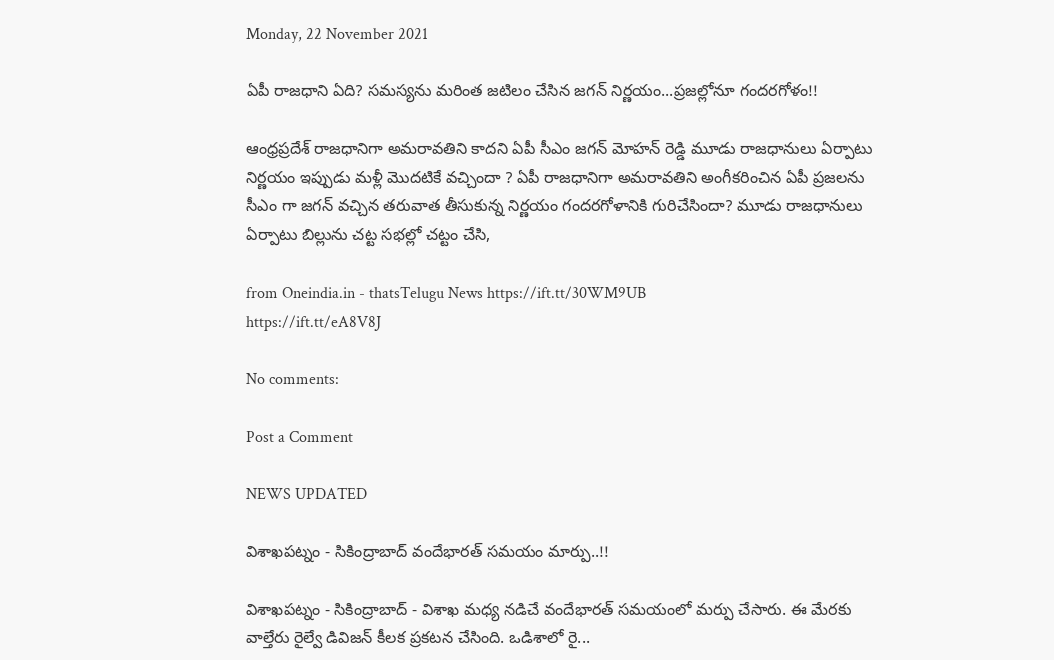Monday, 22 November 2021

ఏపీ రాజధాని ఏది? సమస్యను మరింత జటిలం చేసిన జగన్ నిర్ణయం...ప్రజల్లోనూ గందరగోళం!!

ఆంధ్రప్రదేశ్ రాజధానిగా అమరావతిని కాదని ఏపీ సీఎం జగన్ మోహన్ రెడ్డి మూడు రాజధానులు ఏర్పాటు నిర్ణయం ఇప్పుడు మళ్లీ మొదటికే వచ్చిందా ? ఏపీ రాజధానిగా అమరావతిని అంగీకరించిన ఏపీ ప్రజలను సీఎం గా జగన్ వచ్చిన తరువాత తీసుకున్న నిర్ణయం గందరగోళానికి గురిచేసిందా? మూడు రాజధానులు ఏర్పాటు బిల్లును చట్ట సభల్లో చట్టం చేసి,

from Oneindia.in - thatsTelugu News https://ift.tt/30WM9UB
https://ift.tt/eA8V8J

No comments:

Post a Comment

NEWS UPDATED

విశాఖపట్నం - సికింద్రాబాద్ వందేభారత్ సమయం మార్పు..!!

విశాఖపట్నం - సికింద్రాబాద్ - విశాఖ మధ్య నడిచే వందేభారత్ సమయంలో మర్పు చేసారు. ఈ మేరకు వాల్తేరు రైల్వే డివిజన్ కీలక ప్రకటన చేసింది. ఒడిశాలో రై...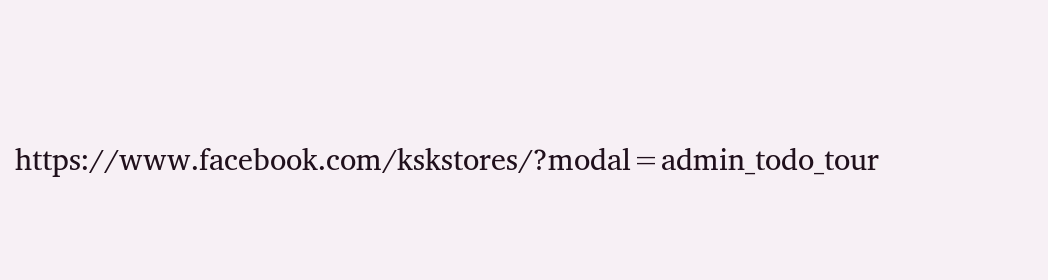https://www.facebook.com/kskstores/?modal=admin_todo_tour